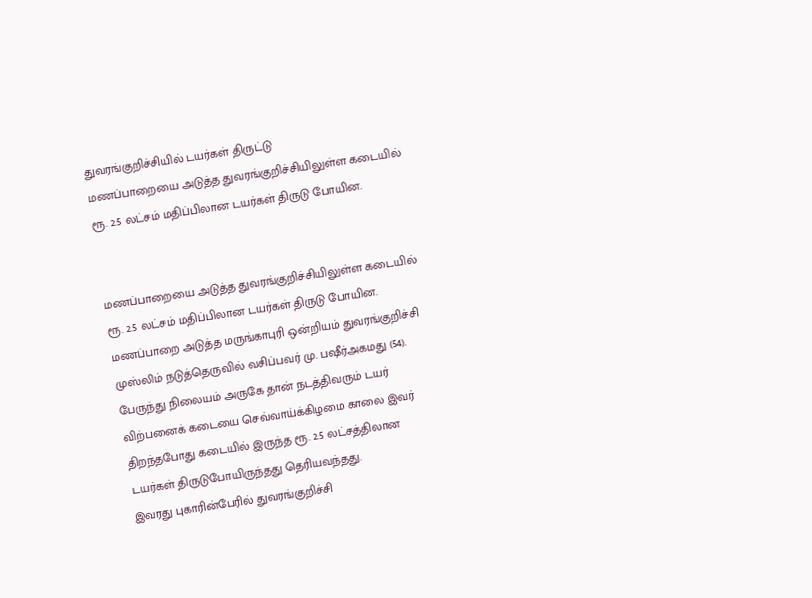துவரங்குறிச்சியில் டயர்கள் திருட்டு
மணப்பாறையை அடுத்த துவரங்குறிச்சியிலுள்ள கடையில் ரூ. 2.5 லட்சம் மதிப்பிலான டயர்கள் திருடு போயின.


மணப்பாறையை அடுத்த துவரங்குறிச்சியிலுள்ள கடையில் ரூ. 2.5 லட்சம் மதிப்பிலான டயர்கள் திருடு போயின.
மணப்பாறை அடுத்த மருங்காபுரி ஒன்றியம் துவரங்குறிச்சி முஸ்லிம் நடுத்தெருவில் வசிப்பவர் மு. பஷீர்அகமது (54).
பேருந்து நிலையம் அருகே தான் நடத்திவரும் டயர் விற்பனைக் கடையை செவ்வாய்க்கிழமை காலை இவர் திறந்தபோது கடையில் இருந்த ரூ. 2.5 லட்சத்திலான டயர்கள் திருடுபோயிருந்தது தெரியவந்தது.
இவரது புகாரின்பேரில் துவரங்குறிச்சி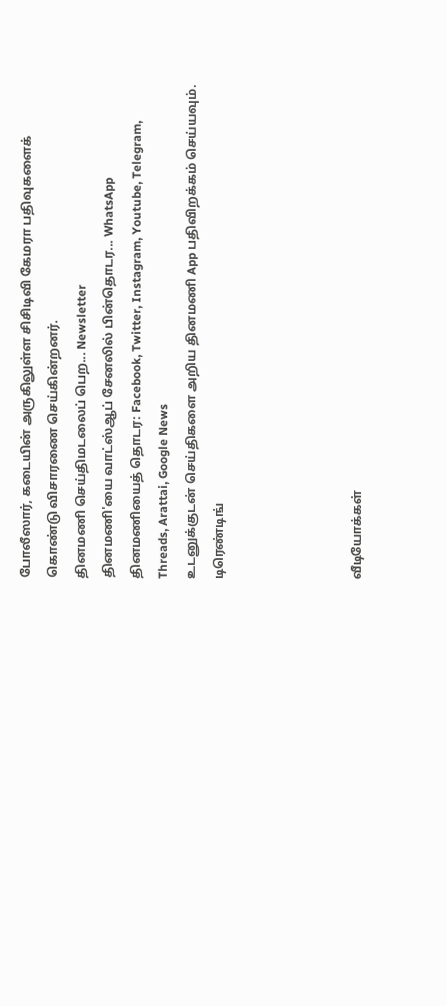போலீஸார், கடையின் அருகிலுள்ள சிசிடிவி கேமரா பதிவுகளைக் கொண்டு விசாரணை செய்கின்றனர்.
தினமணி செய்திமடலைப் பெற... Newsletter
தினமணி'யை வாட்ஸ்ஆப் சேனலில் பின்தொடர... WhatsApp
தினமணியைத் தொடர: Facebook, Twitter, Instagram, Youtube, Telegram, Threads, Arattai, Google News
உடனுக்குடன் செய்திகளை அறிய தினமணி App பதிவிறக்கம் செய்யவும்.
டிரெண்டிங்




வீடியோக்கள்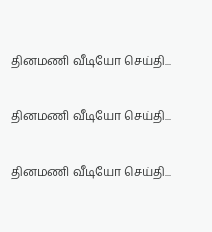தினமணி வீடியோ செய்தி...

தினமணி வீடியோ செய்தி...

தினமணி வீடியோ செய்தி...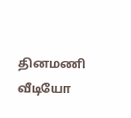தினமணி வீடியோ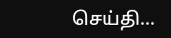செய்தி...